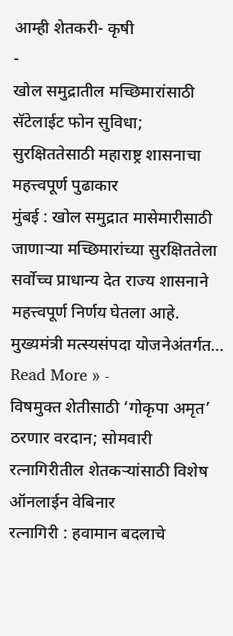आम्ही शेतकरी- कृषी
-
खोल समुद्रातील मच्छिमारांसाठी सॅटेलाईट फोन सुविधा; सुरक्षिततेसाठी महाराष्ट्र शासनाचा महत्त्वपूर्ण पुढाकार
मुंबई : खोल समुद्रात मासेमारीसाठी जाणाऱ्या मच्छिमारांच्या सुरक्षिततेला सर्वोच्च प्राधान्य देत राज्य शासनाने महत्त्वपूर्ण निर्णय घेतला आहे. मुख्यमंत्री मत्स्यसंपदा योजनेअंतर्गत…
Read More » -
विषमुक्त शेतीसाठी ‘गोकृपा अमृत’ ठरणार वरदान; सोमवारी रत्नागिरीतील शेतकऱ्यांसाठी विशेष ऑनलाईन वेबिनार
रत्नागिरी : हवामान बदलाचे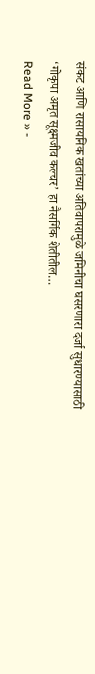संकट आणि रासायनिक खतांच्या अतिवापरामुळे जमिनीचा घसरणारा दर्जा सुधारण्यासाठी ‘गोकृपा अमृत सूक्ष्मजीव कल्चर’ हा नैसर्गिक शेतीतील…
Read More » -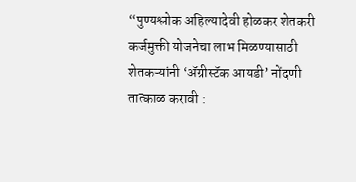“पुण्यश्लोक अहिल्यादेवी होळकर शेतकरी कर्जमुक्ती योजनेचा लाभ मिळण्यासाठी शेतकऱ्यांनी ‘ॲग्रीस्टॅक आयडी’ नोंदणी तात्काळ करावी :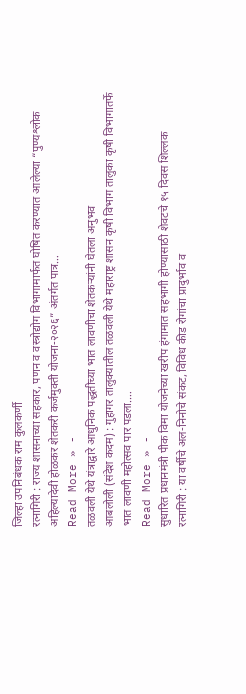जिल्हा उपनिबंधक राम कुलकर्णी
रत्नागिरी : राज्य शासनाच्या सहकार, पणन व वस्त्रोद्योग विभागामार्फत घोषित करण्यात आलेल्या “पुण्यश्लोक अहिल्यादेवी होळकर शेतकरी कर्जमुक्ती योजना-२०२६” अंतर्गत पात्र…
Read More » -
तळवली येथे यंत्राद्वारे आधुनिक पद्धतीच्या भात लावणीचा शेतकऱ्यांनी घेतला अनुभव
आबलोली (संदेश कदम) : गुहागर तालुक्यातील तळवली येथे महाराष्ट्र शासन कृषी विभाग तालुका कृषी विभागातर्फे भात लावणी महोत्सव पार पडला.…
Read More » -
सुधारित प्रधानमंत्री पीक विमा योजनेच्या खरीप हंगामात सहभागी होण्यासाठी शेवटचे १५ दिवस शिल्लक
रत्नागिरी : या वर्षीचे अल-निनोचे संकट, विविध कीड रोगांचा प्रादुर्भाव व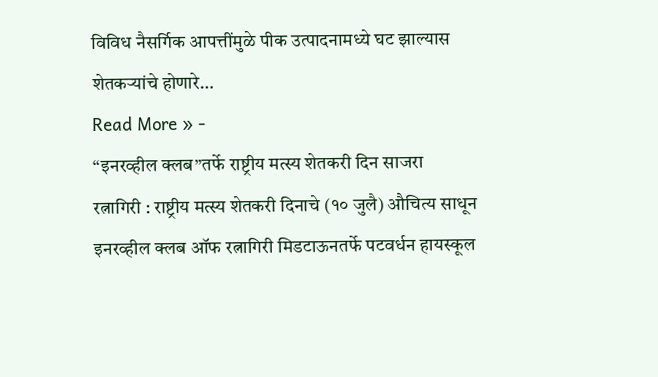विविध नैसर्गिक आपत्तींमुळे पीक उत्पादनामध्ये घट झाल्यास शेतकऱ्यांचे होणारे…
Read More » -
“इनरव्हील क्लब”तर्फे राष्ट्रीय मत्स्य शेतकरी दिन साजरा
रत्नागिरी : राष्ट्रीय मत्स्य शेतकरी दिनाचे (१० जुलै) औचित्य साधून इनरव्हील क्लब ऑफ रत्नागिरी मिडटाऊनतर्फे पटवर्धन हायस्कूल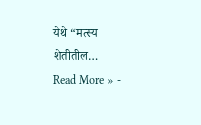येथे “मत्स्य शेतीतील…
Read More » -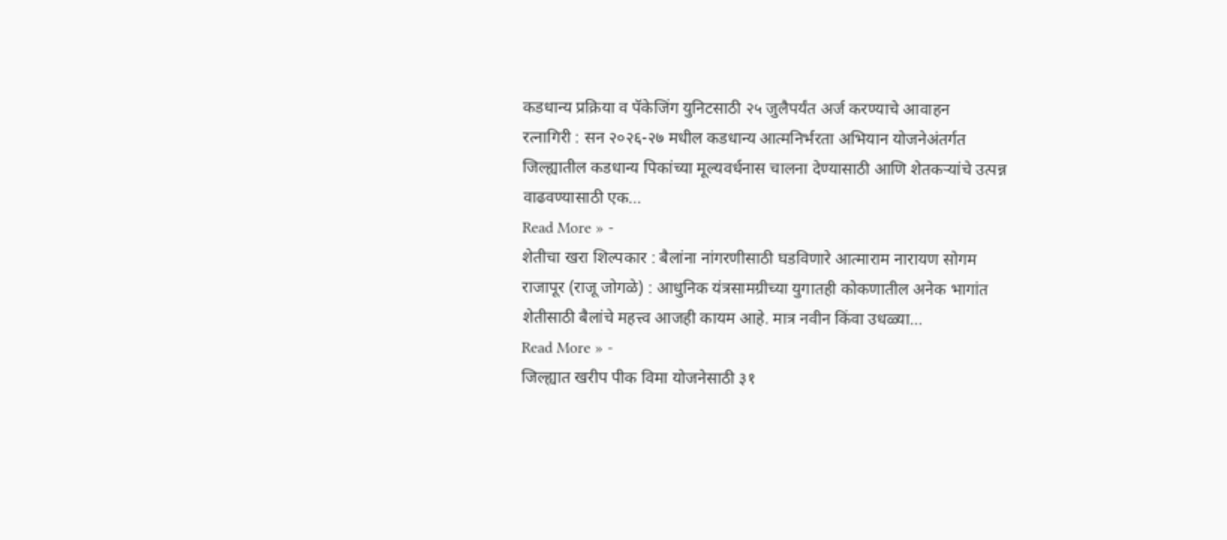कडधान्य प्रक्रिया व पॅकेजिंग युनिटसाठी २५ जुलैपर्यंत अर्ज करण्याचे आवाहन
रत्नागिरी : सन २०२६-२७ मधील कडधान्य आत्मनिर्भरता अभियान योजनेअंतर्गत जिल्ह्यातील कडधान्य पिकांच्या मूल्यवर्धनास चालना देण्यासाठी आणि शेतकऱ्यांचे उत्पन्न वाढवण्यासाठी एक…
Read More » -
शेतीचा खरा शिल्पकार : बैलांना नांगरणीसाठी घडविणारे आत्माराम नारायण सोगम
राजापूर (राजू जोगळे) : आधुनिक यंत्रसामग्रीच्या युगातही कोकणातील अनेक भागांत शेतीसाठी बैलांचे महत्त्व आजही कायम आहे. मात्र नवीन किंवा उधळ्या…
Read More » -
जिल्ह्यात खरीप पीक विमा योजनेसाठी ३१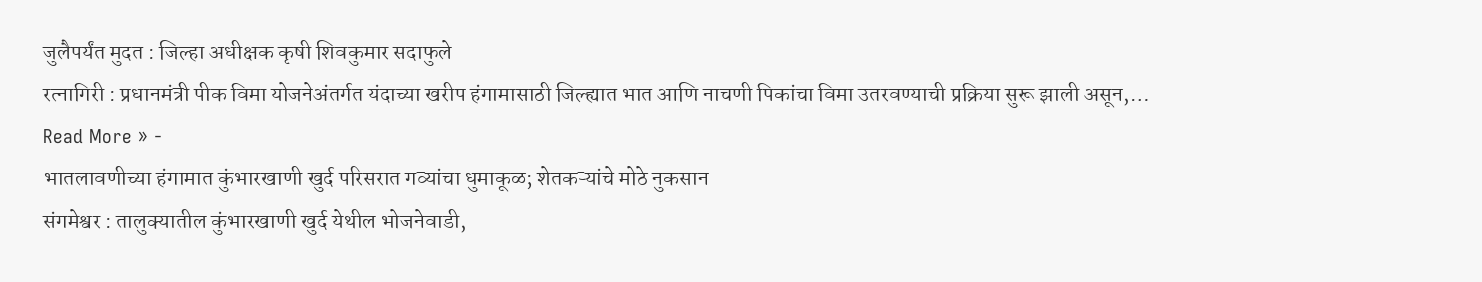जुलैपर्यंत मुदत : जिल्हा अधीक्षक कृषी शिवकुमार सदाफुले
रत्नागिरी : प्रधानमंत्री पीक विमा योजनेअंतर्गत यंदाच्या खरीप हंगामासाठी जिल्ह्यात भात आणि नाचणी पिकांचा विमा उतरवण्याची प्रक्रिया सुरू झाली असून,…
Read More » -
भातलावणीच्या हंगामात कुंभारखाणी खुर्द परिसरात गव्यांचा धुमाकूळ; शेतकऱ्यांचे मोठे नुकसान
संगमेश्वर : तालुक्यातील कुंभारखाणी खुर्द येथील भोजनेवाडी,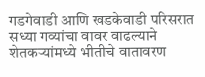गडगेवाडी आणि खडकेवाडी परिसरात सध्या गव्यांचा वावर वाढल्याने शेतकऱ्यांमध्ये भीतीचे वातावरण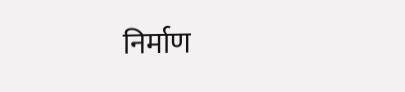निर्माण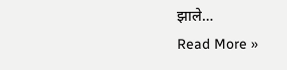झाले…
Read More »